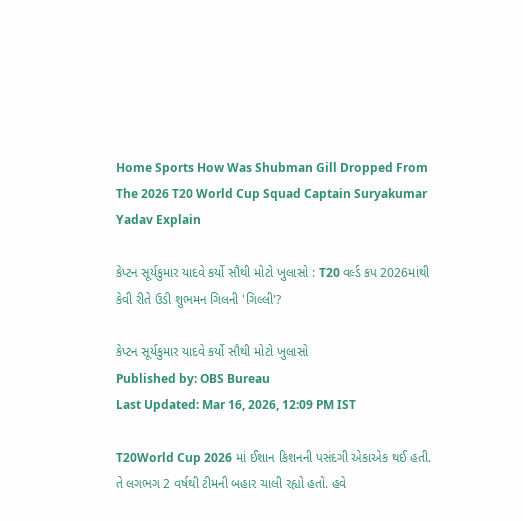Home Sports How Was Shubman Gill Dropped From The 2026 T20 World Cup Squad Captain Suryakumar Yadav Explain

કેપ્ટન સૂર્યકુમાર યાદવે કર્યો સૌથી મોટો ખુલાસો : T20 વર્લ્ડ કપ 2026માંથી કેવી રીતે ઉડી શુભમન ગિલની 'ગિલ્લી'?

કેપ્ટન સૂર્યકુમાર યાદવે કર્યો સૌથી મોટો ખુલાસો
Published by: OBS Bureau
Last Updated: Mar 16, 2026, 12:09 PM IST

T20World Cup 2026 માં ઈશાન કિશનની પસંદગી એકાએક થઈ હતી. તે લગભગ 2 વર્ષથી ટીમની બહાર ચાલી રહ્યો હતો. હવે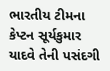ભારતીય ટીમના કેપ્ટન સૂર્યકુમાર યાદવે તેની પસંદગી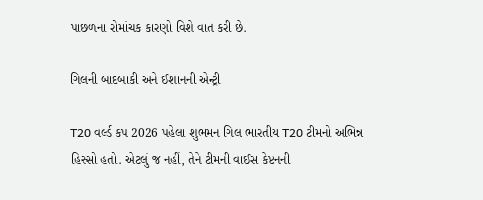પાછળના રોમાંચક કારણો વિશે વાત કરી છે.

ગિલની બાદબાકી અને ઈશાનની એન્ટ્રી

T20 વર્લ્ડ કપ 2026 પહેલા શુભમન ગિલ ભારતીય T20 ટીમનો અભિન્ન હિસ્સો હતો. એટલું જ નહીં, તેને ટીમની વાઈસ કેપ્ટનની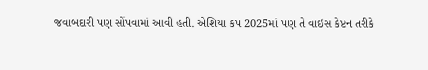જવાબદારી પણ સોંપવામાં આવી હતી. એશિયા કપ 2025માં પણ તે વાઇસ કેપ્ટન તરીકે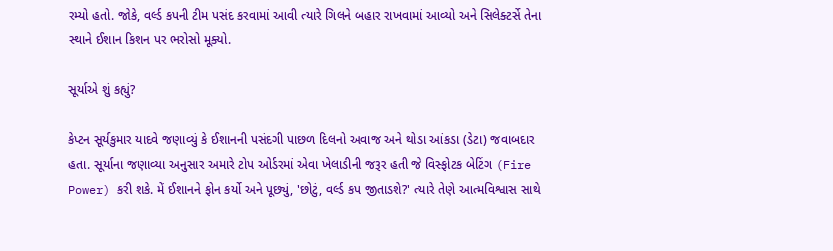રમ્યો હતો. જોકે, વર્લ્ડ કપની ટીમ પસંદ કરવામાં આવી ત્યારે ગિલને બહાર રાખવામાં આવ્યો અને સિલેક્ટર્સે તેના સ્થાને ઈશાન કિશન પર ભરોસો મૂક્યો.

સૂર્યાએ શું કહ્યું?

કેપ્ટન સૂર્યકુમાર યાદવે જણાવ્યું કે ઈશાનની પસંદગી પાછળ દિલનો અવાજ અને થોડા આંકડા (ડેટા) જવાબદાર હતા. સૂર્યાના જણાવ્યા અનુસાર અમારે ટોપ ઓર્ડરમાં એવા ખેલાડીની જરૂર હતી જે વિસ્ફોટક બેટિંગ (Fire Power) કરી શકે. મેં ઈશાનને ફોન કર્યો અને પૂછ્યું, 'છોટું, વર્લ્ડ કપ જીતાડશે?' ત્યારે તેણે આત્મવિશ્વાસ સાથે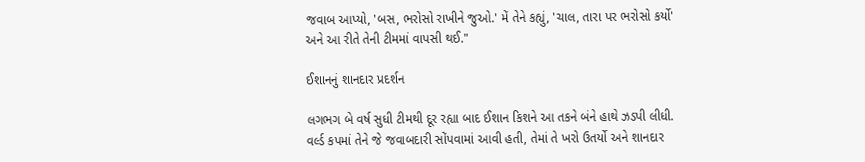જવાબ આપ્યો, 'બસ, ભરોસો રાખીને જુઓ.' મેં તેને કહ્યું, 'ચાલ, તારા પર ભરોસો કર્યો' અને આ રીતે તેની ટીમમાં વાપસી થઈ."

ઈશાનનું શાનદાર પ્રદર્શન

લગભગ બે વર્ષ સુધી ટીમથી દૂર રહ્યા બાદ ઈશાન કિશને આ તકને બંને હાથે ઝડપી લીધી. વર્લ્ડ કપમાં તેને જે જવાબદારી સોંપવામાં આવી હતી, તેમાં તે ખરો ઉતર્યો અને શાનદાર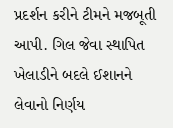પ્રદર્શન કરીને ટીમને મજબૂતી આપી. ગિલ જેવા સ્થાપિત ખેલાડીને બદલે ઈશાનને લેવાનો નિર્ણય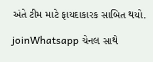અંતે ટીમ માટે ફાયદાકારક સાબિત થયો.

joinWhatsapp ચેનલ સાથે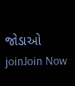જોડાઓ
joinJoin Now